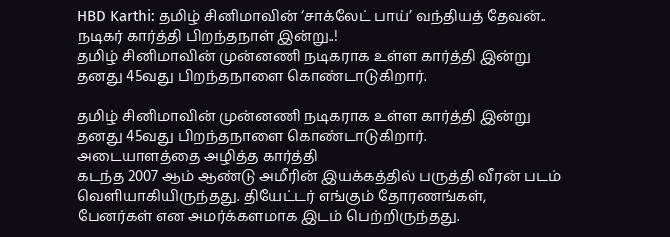HBD Karthi: தமிழ் சினிமாவின் ‘சாக்லேட் பாய்’ வந்தியத் தேவன்.. நடிகர் கார்த்தி பிறந்தநாள் இன்று..!
தமிழ் சினிமாவின் முன்னணி நடிகராக உள்ள கார்த்தி இன்று தனது 45வது பிறந்தநாளை கொண்டாடுகிறார்.

தமிழ் சினிமாவின் முன்னணி நடிகராக உள்ள கார்த்தி இன்று தனது 45வது பிறந்தநாளை கொண்டாடுகிறார்.
அடையாளத்தை அழித்த கார்த்தி
கடந்த 2007 ஆம் ஆண்டு அமீரின் இயக்கத்தில் பருத்தி வீரன் படம் வெளியாகியிருந்தது. தியேட்டர் எங்கும் தோரணங்கள், பேனர்கள் என அமர்க்களமாக இடம் பெற்றிருந்தது.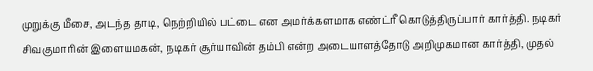முறுக்கு மீசை, அடந்த தாடி, நெற்றியில் பட்டை என அமர்க்களமாக எண்ட்ரீ கொடுத்திருப்பார் கார்த்தி. நடிகர் சிவகுமாரின் இளையமகன், நடிகர் சூர்யாவின் தம்பி என்ற அடையாளத்தோடு அறிமுகமான கார்த்தி, முதல்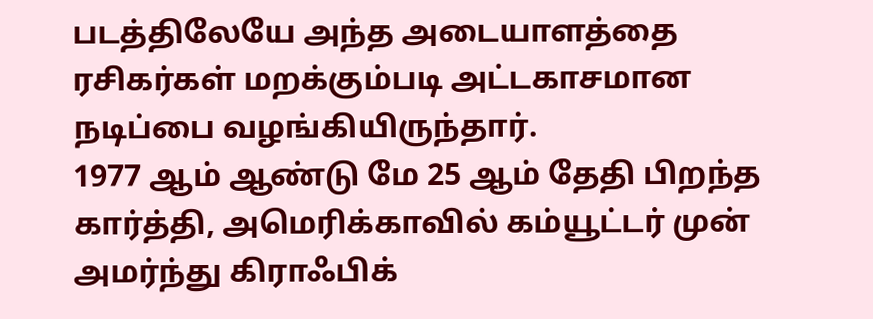படத்திலேயே அந்த அடையாளத்தை ரசிகர்கள் மறக்கும்படி அட்டகாசமான நடிப்பை வழங்கியிருந்தார்.
1977 ஆம் ஆண்டு மே 25 ஆம் தேதி பிறந்த கார்த்தி, அமெரிக்காவில் கம்யூட்டர் முன் அமர்ந்து கிராஃபிக்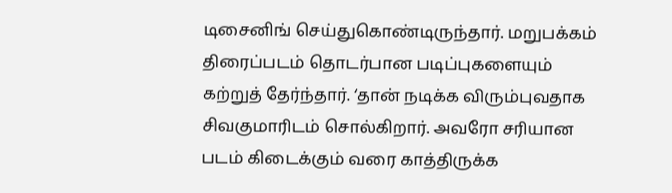டிசைனிங் செய்துகொண்டிருந்தார். மறுபக்கம் திரைப்படம் தொடர்பான படிப்புகளையும் கற்றுத் தேர்ந்தார். ‘தான் நடிக்க விரும்புவதாக சிவகுமாரிடம் சொல்கிறார். அவரோ சரியான படம் கிடைக்கும் வரை காத்திருக்க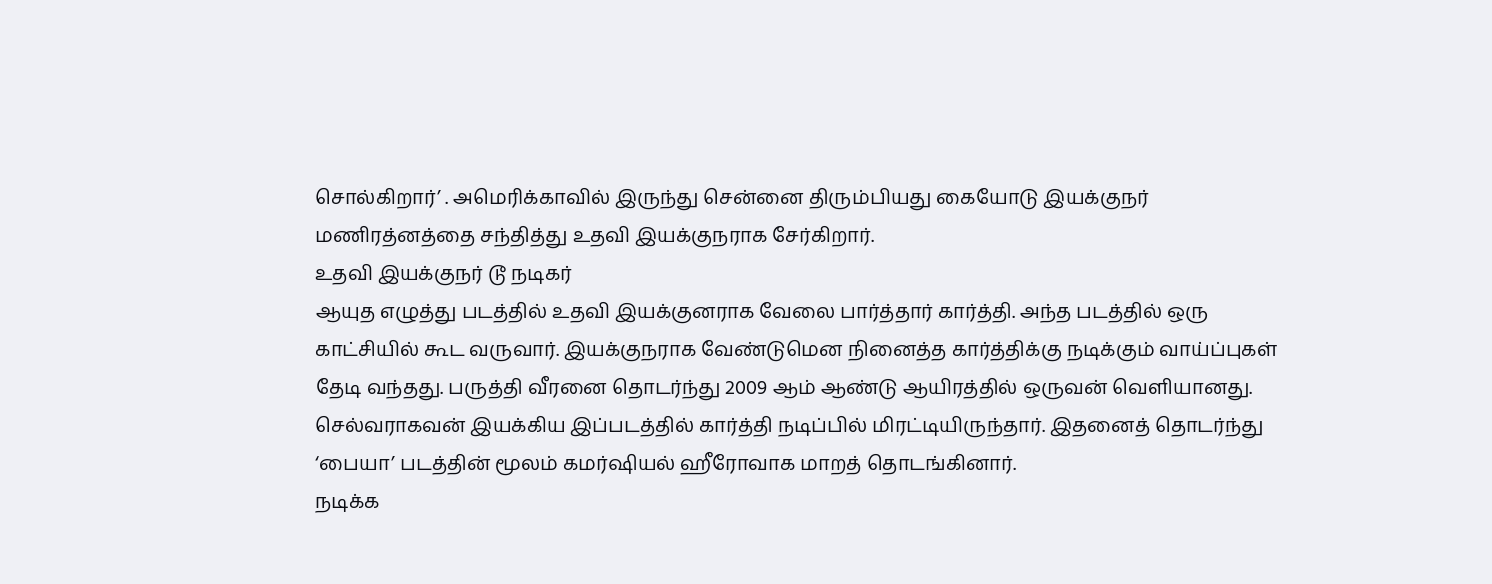சொல்கிறார்’ . அமெரிக்காவில் இருந்து சென்னை திரும்பியது கையோடு இயக்குநர் மணிரத்னத்தை சந்தித்து உதவி இயக்குநராக சேர்கிறார்.
உதவி இயக்குநர் டூ நடிகர்
ஆயுத எழுத்து படத்தில் உதவி இயக்குனராக வேலை பார்த்தார் கார்த்தி. அந்த படத்தில் ஒரு காட்சியில் கூட வருவார். இயக்குநராக வேண்டுமென நினைத்த கார்த்திக்கு நடிக்கும் வாய்ப்புகள் தேடி வந்தது. பருத்தி வீரனை தொடர்ந்து 2009 ஆம் ஆண்டு ஆயிரத்தில் ஒருவன் வெளியானது. செல்வராகவன் இயக்கிய இப்படத்தில் கார்த்தி நடிப்பில் மிரட்டியிருந்தார். இதனைத் தொடர்ந்து ‘பையா’ படத்தின் மூலம் கமர்ஷியல் ஹீரோவாக மாறத் தொடங்கினார்.
நடிக்க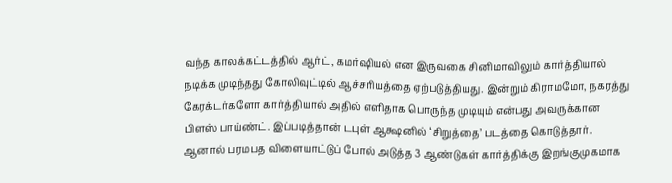வந்த காலக்கட்டத்தில் ஆர்ட், கமர்ஷியல் என இருவகை சினிமாவிலும் கார்த்தியால் நடிக்க முடிந்தது கோலிவுட்டில் ஆச்சரியத்தை ஏற்படுத்தியது. இன்றும் கிராமமோ, நகரத்து கேரக்டர்களோ கார்த்தியால் அதில் எளிதாக பொருந்த முடியும் என்பது அவருக்கான பிளஸ் பாய்ண்ட். இப்படித்தான் டபுள் ஆக்ஷனில் ‘சிறுத்தை’ படத்தை கொடுத்தார்.
ஆனால் பரமபத விளையாட்டுப் போல் அடுத்த 3 ஆண்டுகள் கார்த்திக்கு இறங்குமுகமாக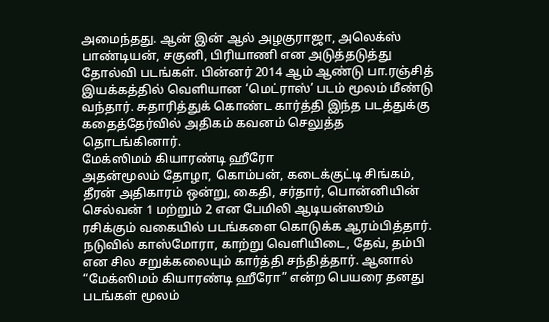அமைந்தது. ஆன் இன் ஆல் அழகுராஜா, அலெக்ஸ் பாண்டியன், சகுனி, பிரியாணி என அடுத்தடுத்து தோல்வி படங்கள். பின்னர் 2014 ஆம் ஆண்டு பா.ரஞ்சித் இயக்கத்தில் வெளியான ‘மெட்ராஸ்’ படம் மூலம் மீண்டு வந்தார். சுதாரித்துக் கொண்ட கார்த்தி இந்த படத்துக்கு கதைத்தேர்வில் அதிகம் கவனம் செலுத்த தொடங்கினார்.
மேக்ஸிமம் கியாரண்டி ஹீரோ
அதன்மூலம் தோழா, கொம்பன், கடைக்குட்டி சிங்கம், தீரன் அதிகாரம் ஒன்று, கைதி, சர்தார், பொன்னியின் செல்வன் 1 மற்றும் 2 என பேமிலி ஆடியன்ஸூம் ரசிக்கும் வகையில் படங்களை கொடுக்க ஆரம்பித்தார். நடுவில் காஸ்மோரா, காற்று வெளியிடை, தேவ், தம்பி என சில சறுக்கலையும் கார்த்தி சந்தித்தார். ஆனால் “மேக்ஸிமம் கியாரண்டி ஹீரோ” என்ற பெயரை தனது படங்கள் மூலம்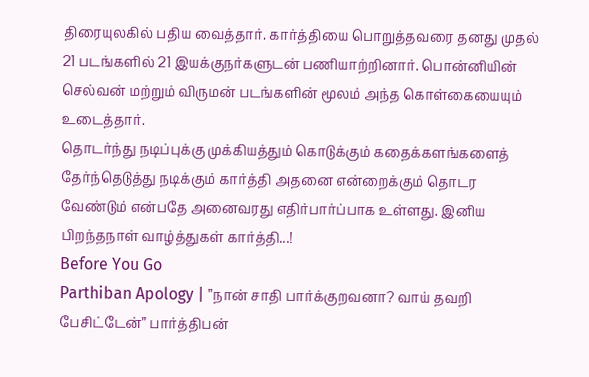திரையுலகில் பதிய வைத்தார். கார்த்தியை பொறுத்தவரை தனது முதல் 21 படங்களில் 21 இயக்குநர்களுடன் பணியாற்றினார். பொன்னியின் செல்வன் மற்றும் விருமன் படங்களின் மூலம் அந்த கொள்கையையும் உடைத்தார்.
தொடர்ந்து நடிப்புக்கு முக்கியத்தும் கொடுக்கும் கதைக்களங்களைத் தேர்ந்தெடுத்து நடிக்கும் கார்த்தி அதனை என்றைக்கும் தொடர வேண்டும் என்பதே அனைவரது எதிர்பார்ப்பாக உள்ளது. இனிய பிறந்தநாள் வாழ்த்துகள் கார்த்தி...!
Before You Go
Parthiban Apology | ”நான் சாதி பார்க்குறவனா? வாய் தவறி பேசிட்டேன்” பார்த்திபன்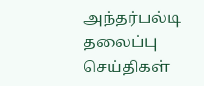அந்தர்பல்டி
தலைப்பு செய்திகள்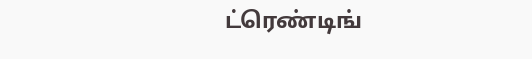ட்ரெண்டிங்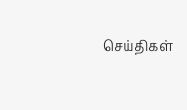செய்திகள்